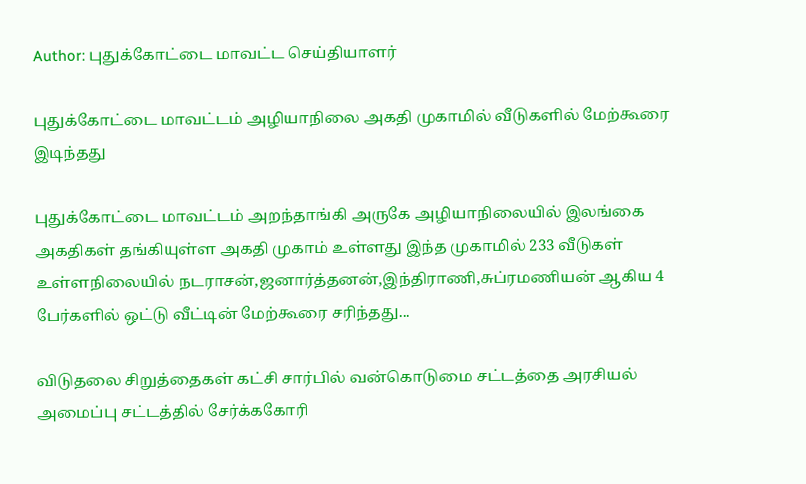Author: புதுக்கோட்டை மாவட்ட செய்தியாளர்

புதுக்கோட்டை மாவட்டம் அழியாநிலை அகதி முகாமில் வீடுகளில் மேற்கூரை இடிந்தது

புதுக்கோட்டை மாவட்டம் அறந்தாங்கி அருகே அழியாநிலையில் இலங்கை அகதிகள் தங்கியுள்ள அகதி முகாம் உள்ளது இந்த முகாமில் 233 வீடுகள் உள்ளநிலையில் நடராசன்,ஜனார்த்தனன்,இந்திராணி,சுப்ரமணியன் ஆகிய 4 பேர்களில் ஒட்டு வீட்டின் மேற்கூரை சரிந்தது...

விடுதலை சிறுத்தைகள் கட்சி சார்பில் வன்கொடுமை சட்டத்தை அரசியல் அமைப்பு சட்டத்தில் சேர்க்ககோரி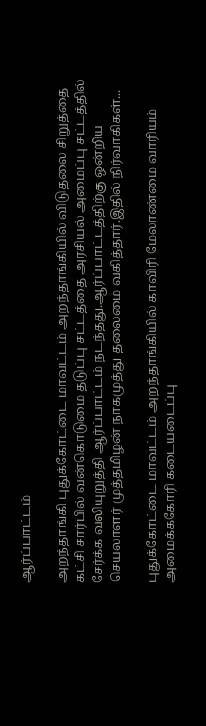ஆர்ப்பாட்டம்

அறந்தாங்கி புதுக்கோட்டை மாவட்டம் அறந்தாங்கியில் விடுதலை சிறுத்தை கட்சி சார்பில் வன்கொடுமை தடுப்பு சட்டத்தை அரசியல் அமைப்பு சட்டத்தில் சேர்க்க வலியுறுத்தி ஆர்ப்பாட்டம் நடந்தது.ஆர்ப்பாட்டத்திற்கு ஒன்றிய செயலாளர் முத்தமிழன் நாகமுத்து தலைமை வகித்தார்.இதில் நிர்வாகிகள்...

புதுக்கோட்டை மாவட்டம் அறந்தாங்கியில் காவிரி மேலாண்மை வாரியம் அமைக்ககோரி கடையடைப்பு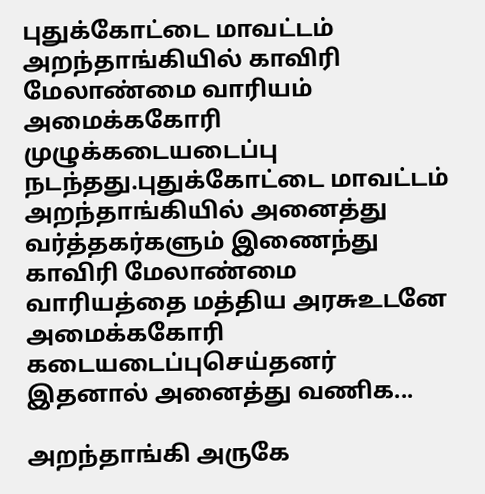புதுக்கோட்டை மாவட்டம் அறந்தாங்கியில் காவிரி மேலாண்மை வாரியம் அமைக்ககோரி முழுக்கடையடைப்பு நடந்தது.புதுக்கோட்டை மாவட்டம் அறந்தாங்கியில் அனைத்து வர்த்தகர்களும் இணைந்து காவிரி மேலாண்மை வாரியத்தை மத்திய அரசுஉடனே அமைக்ககோரி கடையடைப்புசெய்தனர் இதனால் அனைத்து வணிக...

அறந்தாங்கி அருகே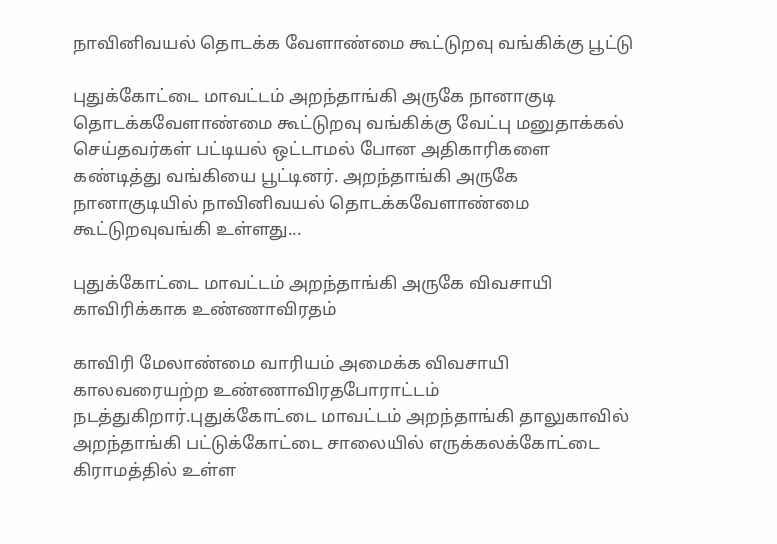நாவினிவயல் தொடக்க வேளாண்மை கூட்டுறவு வங்கிக்கு பூட்டு

புதுக்கோட்டை மாவட்டம் அறந்தாங்கி அருகே நானாகுடி தொடக்கவேளாண்மை கூட்டுறவு வங்கிக்கு வேட்பு மனுதாக்கல் செய்தவர்கள் பட்டியல் ஒட்டாமல் போன அதிகாரிகளை கண்டித்து வங்கியை பூட்டினர். அறந்தாங்கி அருகே நானாகுடியில் நாவினிவயல் தொடக்கவேளாண்மை கூட்டுறவுவங்கி உள்ளது...

புதுக்கோட்டை மாவட்டம் அறந்தாங்கி அருகே விவசாயி காவிரிக்காக உண்ணாவிரதம்

காவிரி மேலாண்மை வாரியம் அமைக்க விவசாயி காலவரையற்ற உண்ணாவிரதபோராட்டம் நடத்துகிறார்.புதுக்கோட்டை மாவட்டம் அறந்தாங்கி தாலுகாவில் அறந்தாங்கி பட்டுக்கோட்டை சாலையில் எருக்கலக்கோட்டை கிராமத்தில் உள்ள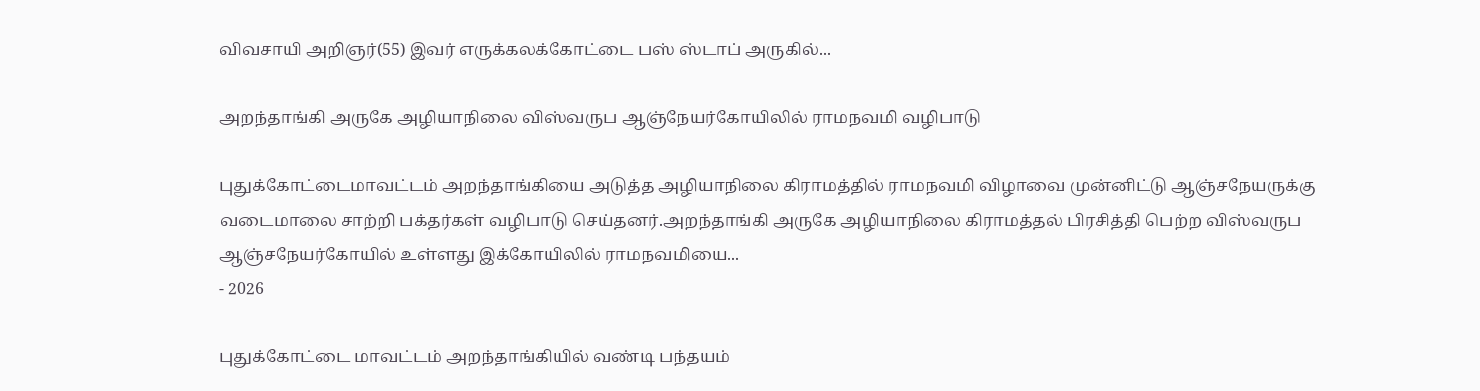விவசாயி அறிஞர்(55) இவர் எருக்கலக்கோட்டை பஸ் ஸ்டாப் அருகில்...

அறந்தாங்கி அருகே அழியாநிலை விஸ்வருப ஆஞ்நேயர்கோயிலில் ராமநவமி வழிபாடு

புதுக்கோட்டைமாவட்டம் அறந்தாங்கியை அடுத்த அழியாநிலை கிராமத்தில் ராமநவமி விழாவை முன்னிட்டு ஆஞ்சநேயருக்கு வடைமாலை சாற்றி பக்தர்கள் வழிபாடு செய்தனர்.அறந்தாங்கி அருகே அழியாநிலை கிராமத்தல் பிரசித்தி பெற்ற விஸ்வருப ஆஞ்சநேயர்கோயில் உள்ளது இக்கோயிலில் ராமநவமியை...
- 2026

புதுக்கோட்டை மாவட்டம் அறந்தாங்கியில் வண்டி பந்தயம்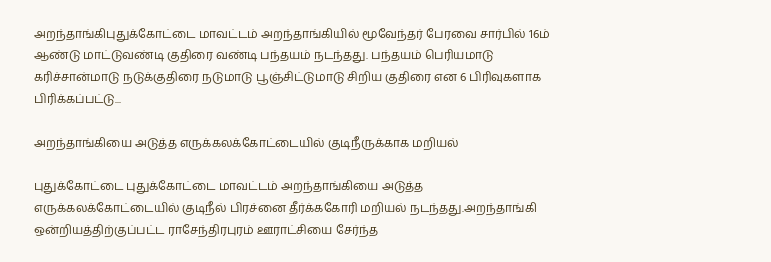அறந்தாங்கிபுதுக்கோட்டை மாவட்டம் அறந்தாங்கியில் மூவேந்தர் பேரவை சார்பில் 16ம் ஆண்டு மாட்டுவண்டி குதிரை வண்டி பந்தயம் நடந்தது. பந்தயம் பெரியமாடு கரிச்சான்மாடு நடுக்குதிரை நடுமாடு பூஞ்சிட்டுமாடு சிறிய குதிரை என 6 பிரிவுகளாக பிரிக்கப்பட்டு...

அறந்தாங்கியை அடுத்த எருக்கலக்கோட்டையில் குடிநீருக்காக மறியல்

புதுக்கோட்டை புதுக்கோட்டை மாவட்டம் அறந்தாங்கியை அடுத்த எருக்கலக்கோட்டையில் குடிநீல் பிரச்னை தீர்க்ககோரி மறியல் நடந்தது.அறந்தாங்கி ஒன்றியத்திற்குப்பட்ட ராசேந்திரபுரம் ஊராட்சியை சேர்ந்த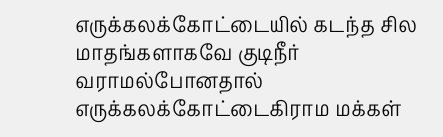எருக்கலக்கோட்டையில் கடந்த சில மாதங்களாகவே குடிநீர் வராமல்போனதால் எருக்கலக்கோட்டைகிராம மக்கள்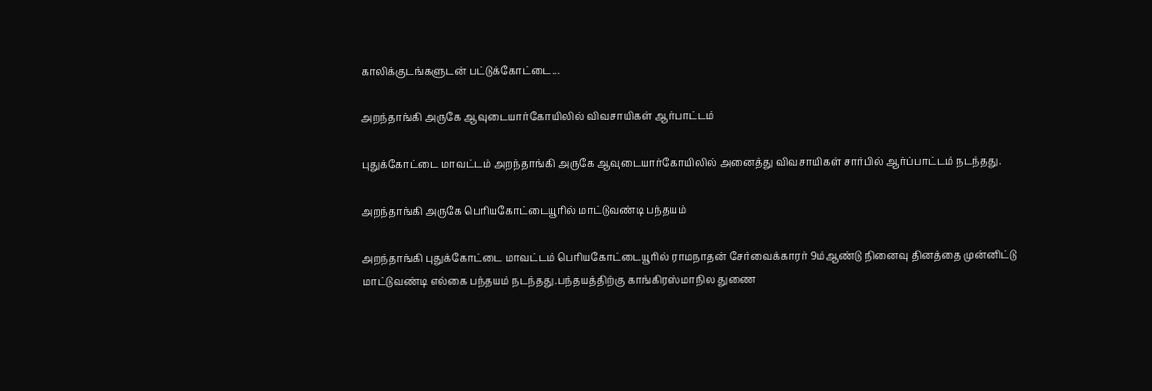காலிக்குடங்களுடன் பட்டுக்கோட்டை...

அறந்தாங்கி அருகே ஆவுடையார்கோயிலில் விவசாயிகள் ஆர்பாட்டம்

புதுக்கோட்டை மாவட்டம் அறந்தாங்கி அருகே ஆவுடையார்கோயிலில் அனைத்து விவசாயிகள் சார்பில் ஆர்ப்பாட்டம் நடந்தது.

அறந்தாங்கி அருகே பெரியகோட்டையூரில் மாட்டுவண்டி பந்தயம்

அறந்தாங்கி புதுக்கோட்டை மாவட்டம் பெரியகோட்டையூரில் ராமநாதன் சேர்வைக்காரர் 9ம்ஆண்டு நினைவு தினத்தை முன்னிட்டு மாட்டுவண்டி எல்கை பந்தயம் நடந்தது.பந்தயத்திற்கு காங்கிரஸ்மாநில துணை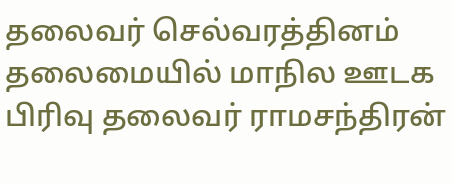தலைவர் செல்வரத்தினம் தலைமையில் மாநில ஊடக பிரிவு தலைவர் ராமசந்திரன்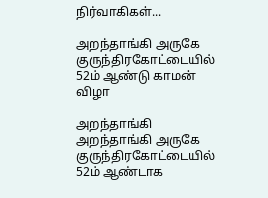நிர்வாகிகள்...

அறந்தாங்கி அருகே குருந்திரகோட்டையில் 52ம் ஆண்டு காமன் விழா

அறந்தாங்கி அறந்தாங்கி அருகே குருந்திரகோட்டையில் 52ம் ஆண்டாக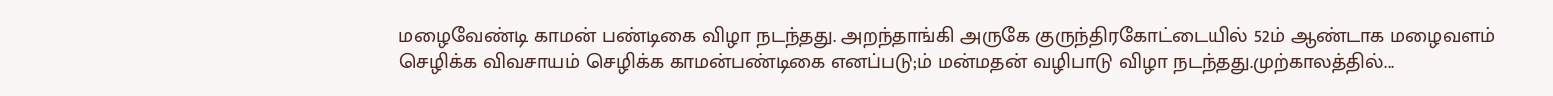மழைவேண்டி காமன் பண்டிகை விழா நடந்தது. அறந்தாங்கி அருகே குருந்திரகோட்டையில் 52ம் ஆண்டாக மழைவளம் செழிக்க விவசாயம் செழிக்க காமன்பண்டிகை எனப்படு;ம் மன்மதன் வழிபாடு விழா நடந்தது.முற்காலத்தில்...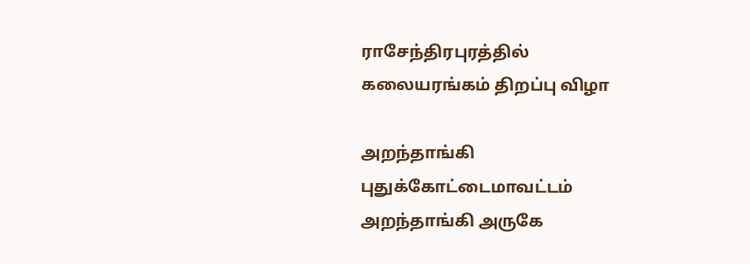ராசேந்திரபுரத்தில் கலையரங்கம் திறப்பு விழா

அறந்தாங்கி புதுக்கோட்டைமாவட்டம் அறந்தாங்கி அருகே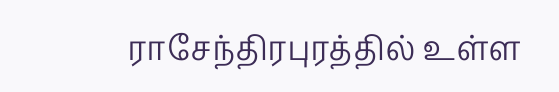ராசேந்திரபுரத்தில் உள்ள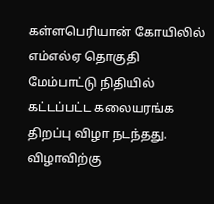கள்ளபெரியான் கோயிலில் எம்எல்ஏ தொகுதி மேம்பாட்டு நிதியில் கட்டப்பட்ட கலையரங்க திறப்பு விழா நடந்தது. விழாவிற்கு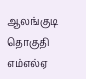ஆலங்குடி தொகுதி எம்எல்ஏ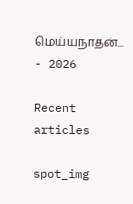மெய்யநாதன்...
- 2026

Recent articles

spot_img